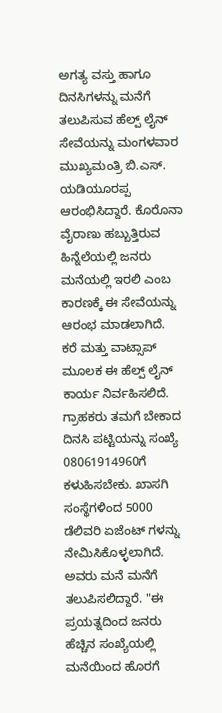ಅಗತ್ಯ ವಸ್ತು ಹಾಗೂ ದಿನಸಿಗಳನ್ನು ಮನೆಗೆ ತಲುಪಿಸುವ ಹೆಲ್ಪ್ ಲೈನ್ ಸೇವೆಯನ್ನು ಮಂಗಳವಾರ ಮುಖ್ಯಮಂತ್ರಿ ಬಿ.ಎಸ್. ಯಡಿಯೂರಪ್ಪ ಆರಂಭಿಸಿದ್ದಾರೆ. ಕೊರೊನಾ ವೈರಾಣು ಹಬ್ಬುತ್ತಿರುವ ಹಿನ್ನೆಲೆಯಲ್ಲಿ ಜನರು ಮನೆಯಲ್ಲಿ ಇರಲಿ ಎಂಬ ಕಾರಣಕ್ಕೆ ಈ ಸೇವೆಯನ್ನು ಆರಂಭ ಮಾಡಲಾಗಿದೆ.
ಕರೆ ಮತ್ತು ವಾಟ್ಸಾಪ್ ಮೂಲಕ ಈ ಹೆಲ್ಪ್ ಲೈನ್ ಕಾರ್ಯ ನಿರ್ವಹಿಸಲಿದೆ. ಗ್ರಾಹಕರು ತಮಗೆ ಬೇಕಾದ ದಿನಸಿ ಪಟ್ಟಿಯನ್ನು ಸಂಖ್ಯೆ 08061914960ಗೆ ಕಳುಹಿಸಬೇಕು. ಖಾಸಗಿ ಸಂಸ್ಥೆಗಳಿಂದ 5000 ಡೆಲಿವರಿ ಏಜೆಂಟ್ ಗಳನ್ನು ನೇಮಿಸಿಕೊಳ್ಳಲಾಗಿದೆ. ಅವರು ಮನೆ ಮನೆಗೆ ತಲುಪಿಸಲಿದ್ದಾರೆ. "ಈ ಪ್ರಯತ್ನದಿಂದ ಜನರು ಹೆಚ್ಚಿನ ಸಂಖ್ಯೆಯಲ್ಲಿ ಮನೆಯಿಂದ ಹೊರಗೆ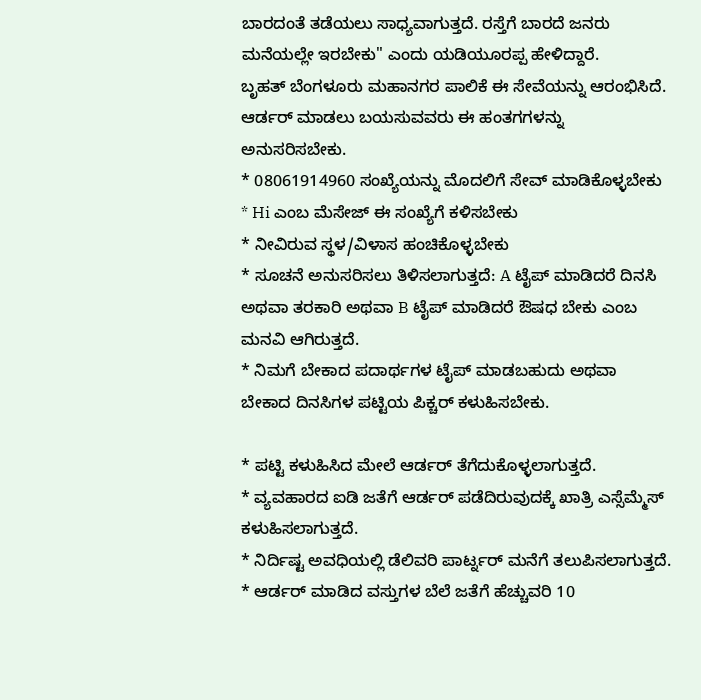ಬಾರದಂತೆ ತಡೆಯಲು ಸಾಧ್ಯವಾಗುತ್ತದೆ. ರಸ್ತೆಗೆ ಬಾರದೆ ಜನರು ಮನೆಯಲ್ಲೇ ಇರಬೇಕು" ಎಂದು ಯಡಿಯೂರಪ್ಪ ಹೇಳಿದ್ದಾರೆ.
ಬೃಹತ್ ಬೆಂಗಳೂರು ಮಹಾನಗರ ಪಾಲಿಕೆ ಈ ಸೇವೆಯನ್ನು ಆರಂಭಿಸಿದೆ. ಆರ್ಡರ್ ಮಾಡಲು ಬಯಸುವವರು ಈ ಹಂತಗಗಳನ್ನು ಅನುಸರಿಸಬೇಕು.
* 08061914960 ಸಂಖ್ಯೆಯನ್ನು ಮೊದಲಿಗೆ ಸೇವ್ ಮಾಡಿಕೊಳ್ಳಬೇಕು
* Hi ಎಂಬ ಮೆಸೇಜ್ ಈ ಸಂಖ್ಯೆಗೆ ಕಳಿಸಬೇಕು
* ನೀವಿರುವ ಸ್ಥಳ/ವಿಳಾಸ ಹಂಚಿಕೊಳ್ಳಬೇಕು
* ಸೂಚನೆ ಅನುಸರಿಸಲು ತಿಳಿಸಲಾಗುತ್ತದೆ: A ಟೈಪ್ ಮಾಡಿದರೆ ದಿನಸಿ ಅಥವಾ ತರಕಾರಿ ಅಥವಾ B ಟೈಪ್ ಮಾಡಿದರೆ ಔಷಧ ಬೇಕು ಎಂಬ ಮನವಿ ಆಗಿರುತ್ತದೆ.
* ನಿಮಗೆ ಬೇಕಾದ ಪದಾರ್ಥಗಳ ಟೈಪ್ ಮಾಡಬಹುದು ಅಥವಾ ಬೇಕಾದ ದಿನಸಿಗಳ ಪಟ್ಟಿಯ ಪಿಕ್ಚರ್ ಕಳುಹಿಸಬೇಕು.

* ಪಟ್ಟಿ ಕಳುಹಿಸಿದ ಮೇಲೆ ಆರ್ಡರ್ ತೆಗೆದುಕೊಳ್ಳಲಾಗುತ್ತದೆ.
* ವ್ಯವಹಾರದ ಐಡಿ ಜತೆಗೆ ಆರ್ಡರ್ ಪಡೆದಿರುವುದಕ್ಕೆ ಖಾತ್ರಿ ಎಸ್ಸೆಮ್ಮೆಸ್ ಕಳುಹಿಸಲಾಗುತ್ತದೆ.
* ನಿರ್ದಿಷ್ಟ ಅವಧಿಯಲ್ಲಿ ಡೆಲಿವರಿ ಪಾರ್ಟ್ನರ್ ಮನೆಗೆ ತಲುಪಿಸಲಾಗುತ್ತದೆ.
* ಆರ್ಡರ್ ಮಾಡಿದ ವಸ್ತುಗಳ ಬೆಲೆ ಜತೆಗೆ ಹೆಚ್ಚುವರಿ 10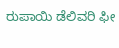ರುಪಾಯಿ ಡೆಲಿವರಿ ಫೀ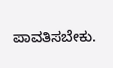ಪಾವತಿಸಬೇಕು.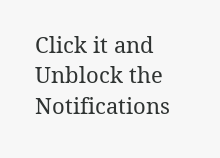Click it and Unblock the Notifications